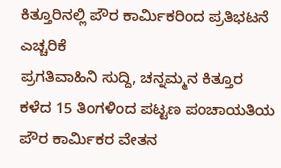ಕಿತ್ತೂರಿನಲ್ಲಿ ಪೌರ ಕಾರ್ಮಿಕರಿಂದ ಪ್ರತಿಭಟನೆ ಎಚ್ಚರಿಕೆ
ಪ್ರಗತಿವಾಹಿನಿ ಸುದ್ದಿ, ಚನ್ನಮ್ಮನ ಕಿತ್ತೂರ
ಕಳೆದ 15 ತಿಂಗಳಿಂದ ಪಟ್ಟಣ ಪಂಚಾಯತಿಯ ಪೌರ ಕಾರ್ಮಿಕರ ವೇತನ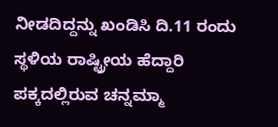ನೀಡದಿದ್ದನ್ನು ಖಂಡಿಸಿ ದಿ.11 ರಂದು ಸ್ಥಳಿಯ ರಾಷ್ಟ್ರೀಯ ಹೆದ್ದಾರಿ ಪಕ್ಕದಲ್ಲಿರುವ ಚನ್ನಮ್ಮಾ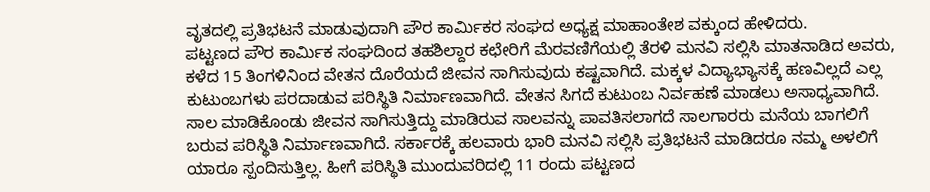ವೃತದಲ್ಲಿ ಪ್ರತಿಭಟನೆ ಮಾಡುವುದಾಗಿ ಪೌರ ಕಾರ್ಮಿಕರ ಸಂಘದ ಅಧ್ಯಕ್ಷ ಮಾಹಾಂತೇಶ ವಕ್ಕುಂದ ಹೇಳಿದರು.
ಪಟ್ಟಣದ ಪೌರ ಕಾರ್ಮಿಕ ಸಂಘದಿಂದ ತಹಶಿಲ್ದಾರ ಕಛೇರಿಗೆ ಮೆರವಣಿಗೆಯಲ್ಲಿ ತೆರಳಿ ಮನವಿ ಸಲ್ಲಿಸಿ ಮಾತನಾಡಿದ ಅವರು, ಕಳೆದ 15 ತಿಂಗಳಿನಿಂದ ವೇತನ ದೊರೆಯದೆ ಜೀವನ ಸಾಗಿಸುವುದು ಕಷ್ಟವಾಗಿದೆ. ಮಕ್ಕಳ ವಿದ್ಯಾಭ್ಯಾಸಕ್ಕೆ ಹಣವಿಲ್ಲದೆ ಎಲ್ಲ ಕುಟುಂಬಗಳು ಪರದಾಡುವ ಪರಿಸ್ಥಿತಿ ನಿರ್ಮಾಣವಾಗಿದೆ. ವೇತನ ಸಿಗದೆ ಕುಟುಂಬ ನಿರ್ವಹಣೆ ಮಾಡಲು ಅಸಾಧ್ಯವಾಗಿದೆ. ಸಾಲ ಮಾಡಿಕೊಂಡು ಜೀವನ ಸಾಗಿಸುತ್ತಿದ್ದು ಮಾಡಿರುವ ಸಾಲವನ್ನು ಪಾವತಿಸಲಾಗದೆ ಸಾಲಗಾರರು ಮನೆಯ ಬಾಗಲಿಗೆ ಬರುವ ಪರಿಸ್ಥಿತಿ ನಿರ್ಮಾಣವಾಗಿದೆ. ಸರ್ಕಾರಕ್ಕೆ ಹಲವಾರು ಭಾರಿ ಮನವಿ ಸಲ್ಲಿಸಿ ಪ್ರತಿಭಟನೆ ಮಾಡಿದರೂ ನಮ್ಮ ಅಳಲಿಗೆ ಯಾರೂ ಸ್ಪಂದಿಸುತ್ತಿಲ್ಲ. ಹೀಗೆ ಪರಿಸ್ಥಿತಿ ಮುಂದುವರಿದಲ್ಲಿ 11 ರಂದು ಪಟ್ಟಣದ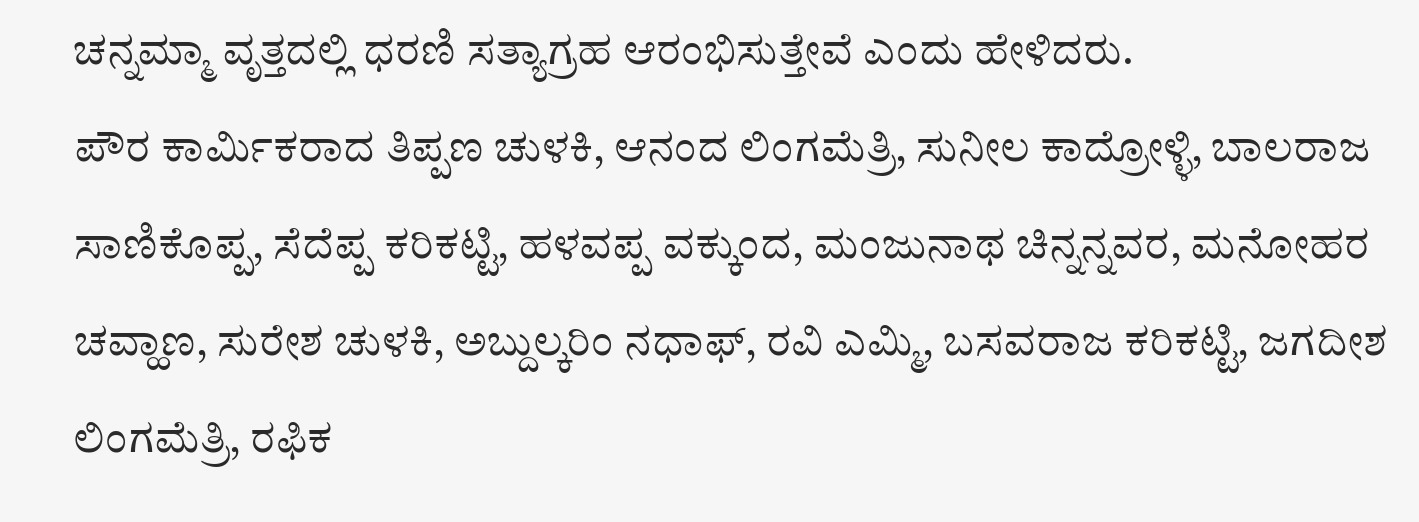ಚನ್ನಮ್ಮಾ ವೃತ್ತದಲ್ಲಿ ಧರಣಿ ಸತ್ಯಾಗ್ರಹ ಆರಂಭಿಸುತ್ತೇವೆ ಎಂದು ಹೇಳಿದರು.
ಪೌರ ಕಾರ್ಮಿಕರಾದ ತಿಪ್ಪಣ ಚುಳಕಿ, ಆನಂದ ಲಿಂಗಮೆತ್ರಿ, ಸುನೀಲ ಕಾದ್ರೋಳ್ಳಿ, ಬಾಲರಾಜ ಸಾಣಿಕೊಪ್ಪ, ಸೆದೆಪ್ಪ ಕರಿಕಟ್ಟಿ, ಹಳವಪ್ಪ ವಕ್ಕುಂದ, ಮಂಜುನಾಥ ಚಿನ್ನನ್ನವರ, ಮನೋಹರ ಚವ್ಹಾಣ, ಸುರೇಶ ಚುಳಕಿ, ಅಬ್ದುಲ್ಕರಿಂ ನಧಾಫ್, ರವಿ ಎಮ್ಮಿ, ಬಸವರಾಜ ಕರಿಕಟ್ಟಿ, ಜಗದೀಶ ಲಿಂಗಮೆತ್ರಿ, ರಫಿಕ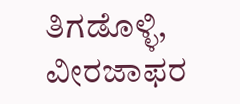ತಿಗಡೊಳ್ಳಿ, ವೀರಜಾಫರ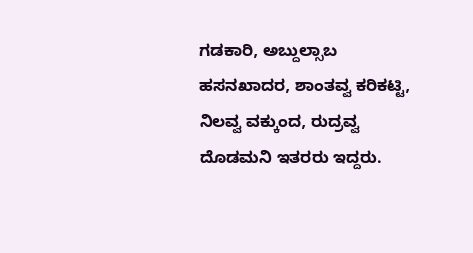ಗಡಕಾರಿ, ಅಬ್ದುಲ್ಸಾಬ ಹಸನಖಾದರ, ಶಾಂತವ್ವ ಕರಿಕಟ್ಟಿ, ನಿಲವ್ವ ವಕ್ಕುಂದ, ರುದ್ರವ್ವ ದೊಡಮನಿ ಇತರರು ಇದ್ದರು.